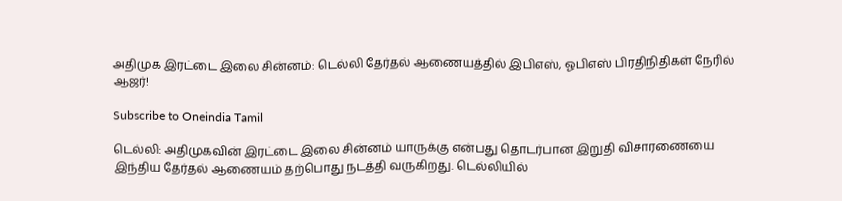அதிமுக இரட்டை இலை சின்னம்: டெல்லி தேர்தல் ஆணையத்தில் இபிஎஸ், ஓபிஎஸ் பிரதிநிதிகள் நேரில் ஆஜர்!

Subscribe to Oneindia Tamil

டெல்லி: அதிமுகவின் இரட்டை இலை சின்னம் யாருக்கு என்பது தொடர்பான இறுதி விசாரணையை இந்திய தேர்தல் ஆணையம் தற்பொது நடத்தி வருகிறது. டெல்லியில்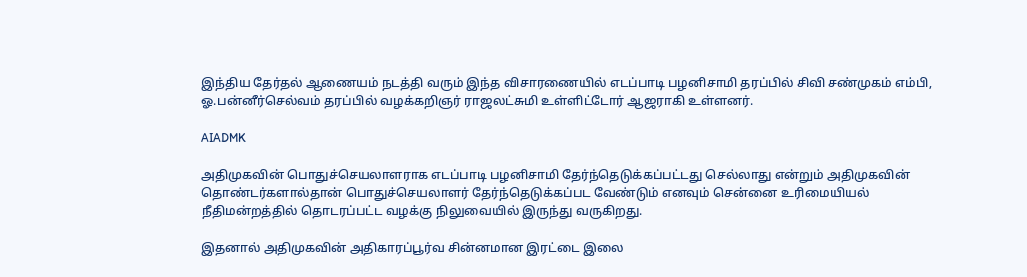இந்திய தேர்தல் ஆணையம் நடத்தி வரும் இந்த விசாரணையில் எடப்பாடி பழனிசாமி தரப்பில் சிவி சண்முகம் எம்பி, ஓ.பன்னீர்செல்வம் தரப்பில் வழக்கறிஞர் ராஜலட்சுமி உள்ளிட்டோர் ஆஜராகி உள்ளனர்.

AIADMK

அதிமுகவின் பொதுச்செயலாளராக எடப்பாடி பழனிசாமி தேர்ந்தெடுக்கப்பட்டது செல்லாது என்றும் அதிமுகவின் தொண்டர்களால்தான் பொதுச்செயலாளர் தேர்ந்தெடுக்கப்பட வேண்டும் எனவும் சென்னை உரிமையியல் நீதிமன்றத்தில் தொடரப்பட்ட வழக்கு நிலுவையில் இருந்து வருகிறது.

இதனால் அதிமுகவின் அதிகாரப்பூர்வ சின்னமான இரட்டை இலை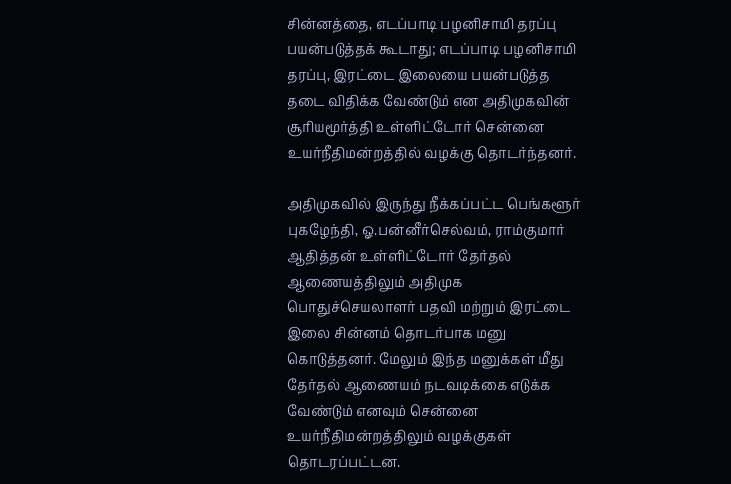சின்னத்தை, எடப்பாடி பழனிசாமி தரப்பு பயன்படுத்தக் கூடாது; எடப்பாடி பழனிசாமி தரப்பு, இரட்டை இலையை பயன்படுத்த தடை விதிக்க வேண்டும் என அதிமுகவின் சூரியமூர்த்தி உள்ளிட்டோர் சென்னை உயர்நீதிமன்றத்தில் வழக்கு தொடர்ந்தனர்.

அதிமுகவில் இருந்து நீக்கப்பட்ட பெங்களூர் புகழேந்தி, ஓ.பன்னீர்செல்வம், ராம்குமார் ஆதித்தன் உள்ளிட்டோர் தேர்தல் ஆணையத்திலும் அதிமுக பொதுச்செயலாளர் பதவி மற்றும் இரட்டை இலை சின்னம் தொடர்பாக மனு கொடுத்தனர். மேலும் இந்த மனுக்கள் மீது தேர்தல் ஆணையம் நடவடிக்கை எடுக்க வேண்டும் எனவும் சென்னை உயர்நீதிமன்றத்திலும் வழக்குகள் தொடரப்பட்டன.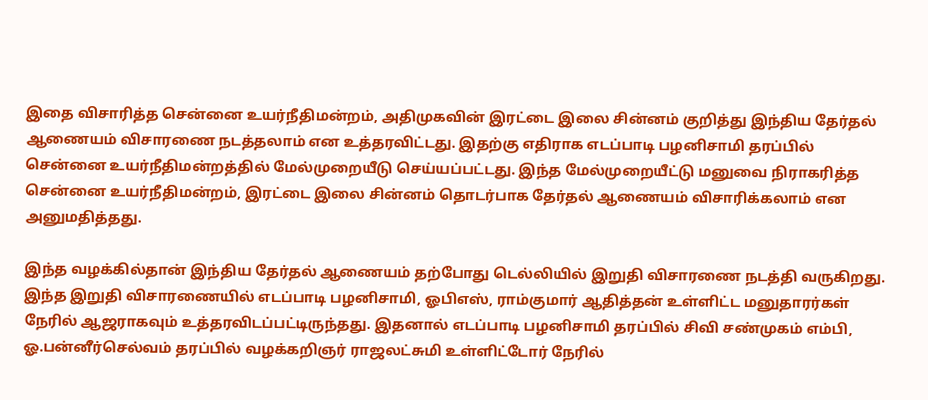இதை விசாரித்த சென்னை உயர்நீதிமன்றம், அதிமுகவின் இரட்டை இலை சின்னம் குறித்து இந்திய தேர்தல் ஆணையம் விசாரணை நடத்தலாம் என உத்தரவிட்டது. இதற்கு எதிராக எடப்பாடி பழனிசாமி தரப்பில் சென்னை உயர்நீதிமன்றத்தில் மேல்முறையீடு செய்யப்பட்டது. இந்த மேல்முறையீட்டு மனுவை நிராகரித்த சென்னை உயர்நீதிமன்றம், இரட்டை இலை சின்னம் தொடர்பாக தேர்தல் ஆணையம் விசாரிக்கலாம் என அனுமதித்தது.

இந்த வழக்கில்தான் இந்திய தேர்தல் ஆணையம் தற்போது டெல்லியில் இறுதி விசாரணை நடத்தி வருகிறது. இந்த இறுதி விசாரணையில் எடப்பாடி பழனிசாமி, ஓபிஎஸ், ராம்குமார் ஆதித்தன் உள்ளிட்ட மனுதாரர்கள் நேரில் ஆஜராகவும் உத்தரவிடப்பட்டிருந்தது. இதனால் எடப்பாடி பழனிசாமி தரப்பில் சிவி சண்முகம் எம்பி, ஓ.பன்னீர்செல்வம் தரப்பில் வழக்கறிஞர் ராஜலட்சுமி உள்ளிட்டோர் நேரில்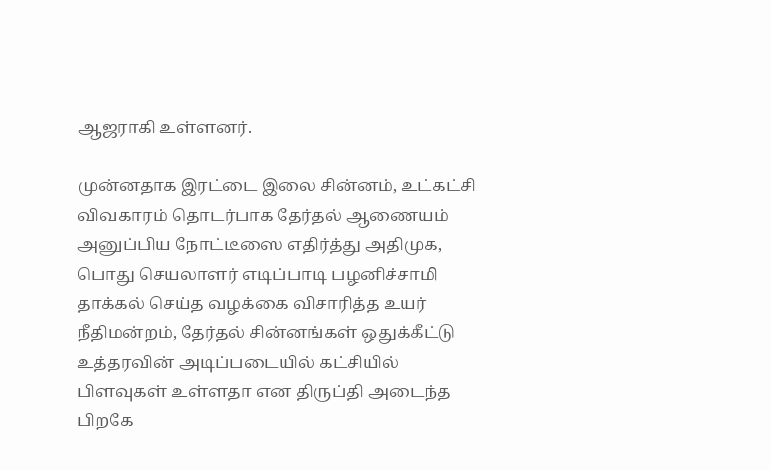ஆஜராகி உள்ளனர்.

முன்னதாக இரட்டை இலை சின்னம், உட்கட்சி விவகாரம் தொடர்பாக தேர்தல் ஆணையம் அனுப்பிய நோட்டீஸை எதிர்த்து அதிமுக, பொது செயலாளர் எடிப்பாடி பழனிச்சாமி தாக்கல் செய்த வழக்கை விசாரித்த உயர் நீதிமன்றம், தேர்தல் சின்னங்கள் ஒதுக்கீட்டு உத்தரவின் அடிப்படையில் கட்சியில் பிளவுகள் உள்ளதா என திருப்தி அடைந்த பிறகே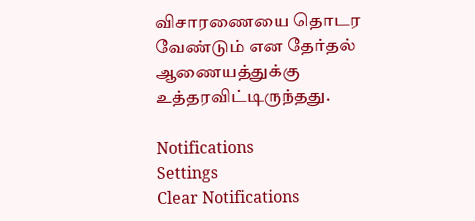விசாரணையை தொடர வேண்டும் என தேர்தல் ஆணையத்துக்கு உத்தரவிட்டிருந்தது.

Notifications
Settings
Clear Notifications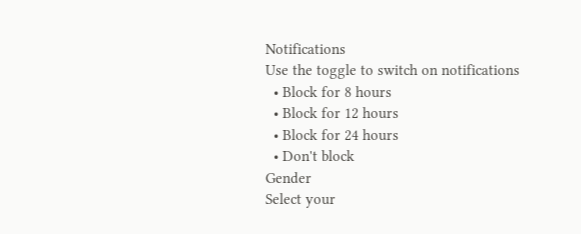Notifications
Use the toggle to switch on notifications
  • Block for 8 hours
  • Block for 12 hours
  • Block for 24 hours
  • Don't block
Gender
Select your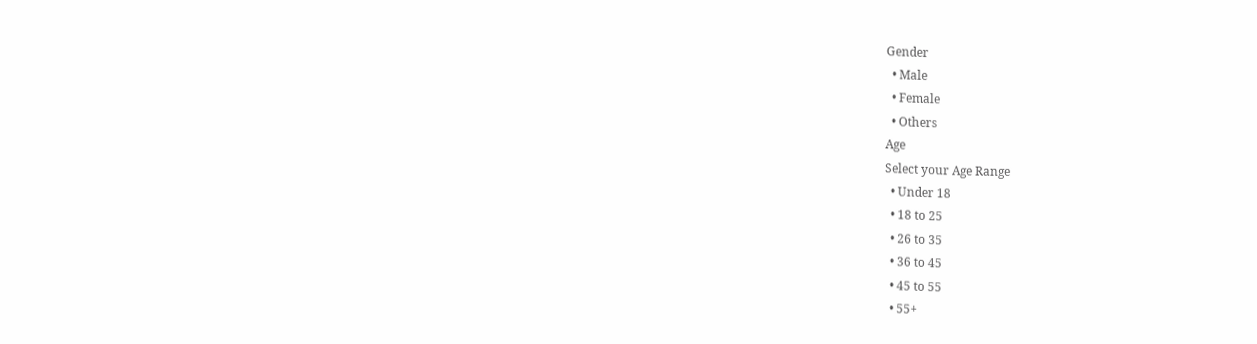Gender
  • Male
  • Female
  • Others
Age
Select your Age Range
  • Under 18
  • 18 to 25
  • 26 to 35
  • 36 to 45
  • 45 to 55
  • 55+